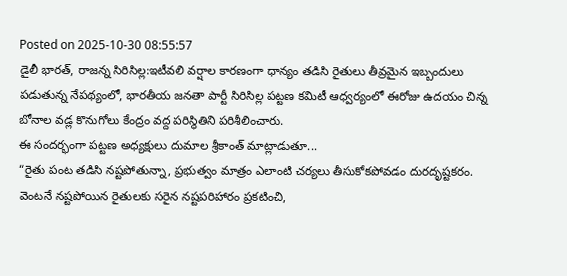Posted on 2025-10-30 08:55:57
డైలీ భారత్, రాజన్న సిరిసిల్ల:ఇటీవలి వర్షాల కారణంగా ధాన్యం తడిసి రైతులు తీవ్రమైన ఇబ్బందులు పడుతున్న నేపథ్యంలో, భారతీయ జనతా పార్టీ సిరిసిల్ల పట్టణ కమిటీ ఆధ్వర్యంలో ఈరోజు ఉదయం చిన్న బోనాల వడ్ల కొనుగోలు కేంద్రం వద్ద పరిస్థితిని పరిశీలించారు.
ఈ సందర్భంగా పట్టణ అధ్యక్షులు దుమాల శ్రీకాంత్ మాట్లాడుతూ...
“రైతు పంట తడిసి నష్టపోతున్నా, ప్రభుత్వం మాత్రం ఎలాంటి చర్యలు తీసుకోకపోవడం దురదృష్టకరం. వెంటనే నష్టపోయిన రైతులకు సరైన నష్టపరిహారం ప్రకటించి,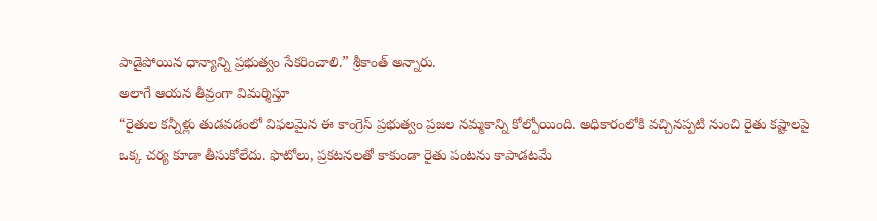పాడైపోయిన ధాన్యాన్ని ప్రభుత్వం సేకరించాలి.” శ్రీకాంత్ అన్నారు.
అలాగే ఆయన తీవ్రంగా విమర్శిస్తూ
“రైతుల కన్నీళ్లు తుడవడంలో విఫలమైన ఈ కాంగ్రెస్ ప్రభుత్వం ప్రజల నమ్మకాన్ని కోల్పోయింది. అధికారంలోకి వచ్చినప్పటి నుంచి రైతు కష్టాలపై ఒక్క చర్య కూడా తీసుకోలేదు. ఫొటోలు, ప్రకటనలతో కాకుండా రైతు పంటను కాపాడటమే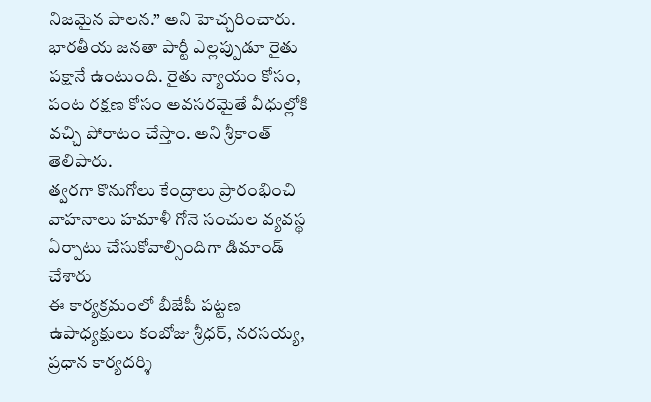నిజమైన పాలన.” అని హెచ్చరించారు.
భారతీయ జనతా పార్టీ ఎల్లప్పుడూ రైతు పక్షానే ఉంటుంది. రైతు న్యాయం కోసం, పంట రక్షణ కోసం అవసరమైతే వీధుల్లోకి వచ్చి పోరాటం చేస్తాం. అని శ్రీకాంత్ తెలిపారు.
త్వరగా కొనుగోలు కేంద్రాలు ప్రారంభించి వాహనాలు హమాళీ గోనె సంచుల వ్యవస్థ ఏర్పాటు చేసుకోవాల్సిందిగా డిమాండ్ చేశారు
ఈ కార్యక్రమంలో బీజేపీ పట్టణ ఉపాధ్యక్షులు కంబోజు శ్రీధర్, నరసయ్య, ప్రధాన కార్యదర్శి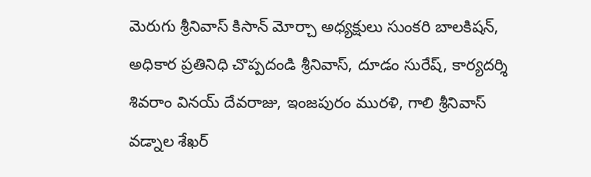మెరుగు శ్రీనివాస్ కిసాన్ మోర్చా అధ్యక్షులు సుంకరి బాలకిషన్, అధికార ప్రతినిధి చొప్పదండి శ్రీనివాస్, దూడం సురేష్, కార్యదర్శి శివరాం వినయ్ దేవరాజు, ఇంజపురం మురళి, గాలి శ్రీనివాస్ వడ్నాల శేఖర్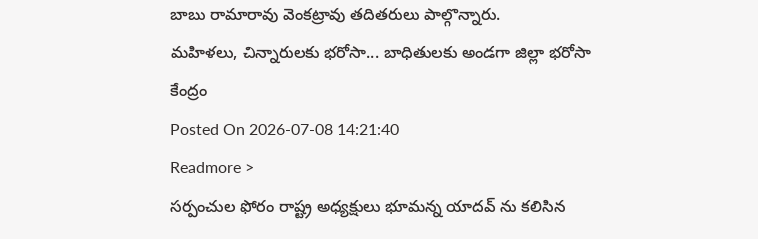బాబు రామారావు వెంకట్రావు తదితరులు పాల్గొన్నారు.
మహిళలు, చిన్నారులకు భరోసా... బాధితులకు అండగా జిల్లా భరోసా కేంద్రం
Posted On 2026-07-08 14:21:40
Readmore >
సర్పంచుల ఫోరం రాష్ట్ర అధ్యక్షులు భూమన్న యాదవ్ ను కలిసిన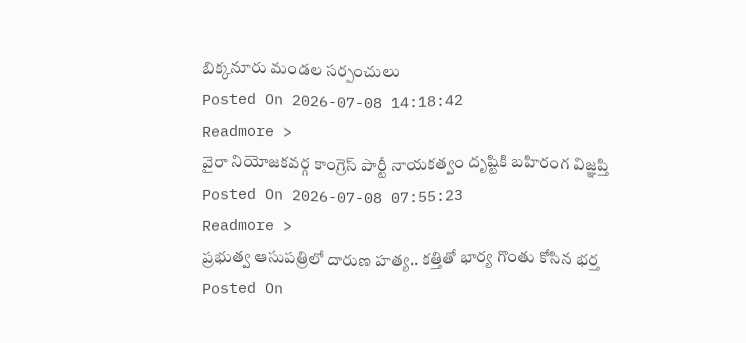బిక్కనూరు మండల సర్పంచులు
Posted On 2026-07-08 14:18:42
Readmore >
వైరా నియోజకవర్గ కాంగ్రెస్ పార్టీ నాయకత్వం దృష్టికి బహిరంగ విజ్ఞప్తి
Posted On 2026-07-08 07:55:23
Readmore >
ప్రభుత్వ ఆసుపత్రిలో దారుణ హత్య.. కత్తితో భార్య గొంతు కోసిన భర్త
Posted On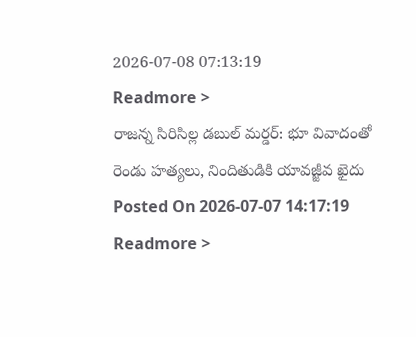2026-07-08 07:13:19
Readmore >
రాజన్న సిరిసిల్ల డబుల్ మర్డర్: భూ వివాదంతో రెండు హత్యలు, నిందితుడికి యావజ్జీవ ఖైదు
Posted On 2026-07-07 14:17:19
Readmore >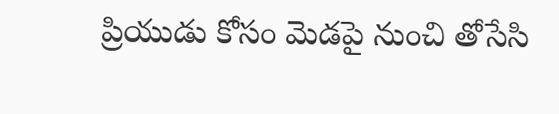ప్రియుడు కోసం మెడపై నుంచి తోసేసి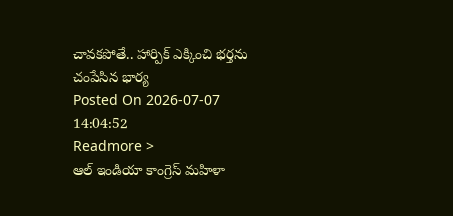చావకపోతే.. హార్పిక్ ఎక్కించి భర్తను చంపేసిన భార్య
Posted On 2026-07-07 14:04:52
Readmore >
ఆల్ ఇండియా కాంగ్రెస్ మహిళా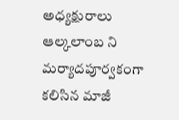అధ్యక్షురాలు ఆల్కలాంబ ని మర్యాదపూర్వకంగా కలిసిన మాజీ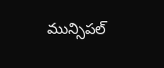మున్సిపల్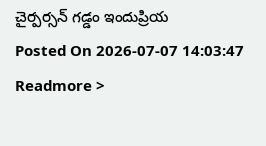చైర్పర్సన్ గడ్డం ఇందుప్రియ
Posted On 2026-07-07 14:03:47
Readmore >